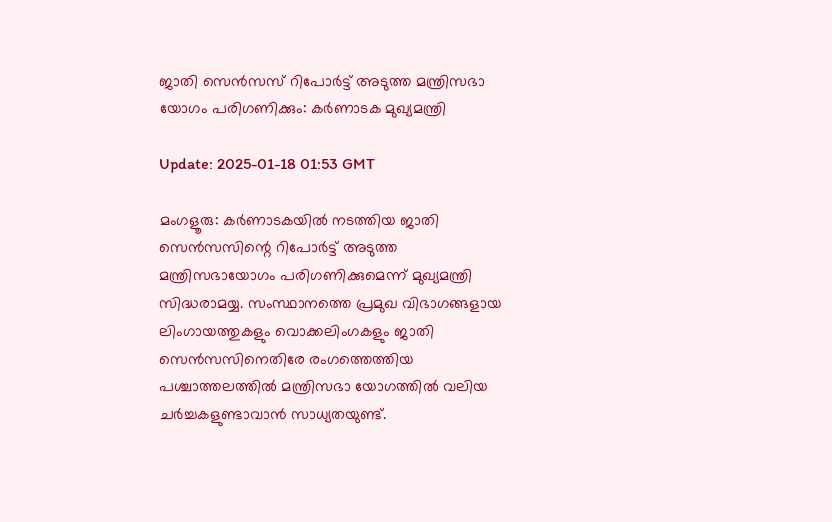ജാതി സെന്‍സസ് റിപോര്‍ട്ട് അടുത്ത മന്ത്രിസഭാ യോഗം പരിഗണിക്കും: കര്‍ണാടക മുഖ്യമന്ത്രി

Update: 2025-01-18 01:53 GMT

മംഗളൂരു: കര്‍ണാടകയില്‍ നടത്തിയ ജാതി സെന്‍സസിന്റെ റിപോര്‍ട്ട് അടുത്ത മന്ത്രിസഭായോഗം പരിഗണിക്കുമെന്ന് മുഖ്യമന്ത്രി സിദ്ധരാമയ്യ. സംസ്ഥാനത്തെ പ്രമുഖ വിഭാഗങ്ങളായ ലിംഗായത്തുകളും വൊക്കലിംഗകളും ജാതി സെന്‍സസിനെതിരേ രംഗത്തെത്തിയ പശ്ചാത്തലത്തില്‍ മന്ത്രിസഭാ യോഗത്തില്‍ വലിയ ചര്‍ച്ചകളുണ്ടാവാന്‍ സാധ്യതയുണ്ട്.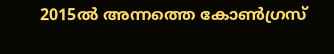2015ല്‍ അന്നത്തെ കോണ്‍ഗ്രസ്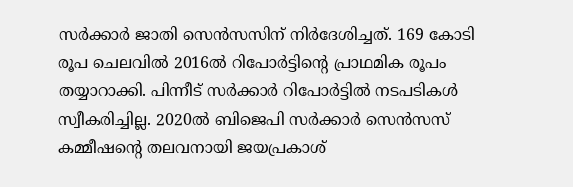സര്‍ക്കാര്‍ ജാതി സെന്‍സസിന് നിര്‍ദേശിച്ചത്. 169 കോടി രൂപ ചെലവില്‍ 2016ല്‍ റിപോര്‍ട്ടിന്റെ പ്രാഥമിക രൂപം തയ്യാറാക്കി. പിന്നീട് സര്‍ക്കാര്‍ റിപോര്‍ട്ടില്‍ നടപടികള്‍ സ്വീകരിച്ചില്ല. 2020ല്‍ ബിജെപി സര്‍ക്കാര്‍ സെന്‍സസ് കമ്മീഷന്റെ തലവനായി ജയപ്രകാശ്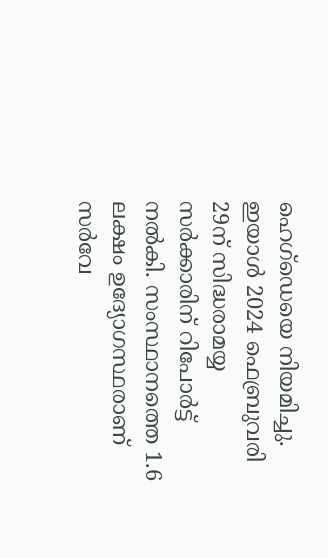ഹെഗ്‌ഡെയെ നിയമിച്ചു. ഇയാള്‍ 2024 ഫെബ്രുവരി 29ന് സിദ്ധരാമയ്യ സര്‍ക്കാരിന് റിപോര്‍ട്ട് നല്‍കി. സംസ്ഥാനത്തെ 1.6 ലക്ഷം ഉദ്യോഗസ്ഥരാണ് സര്‍വേ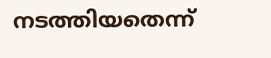നടത്തിയതെന്ന്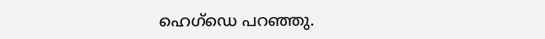ഹെഗ്‌ഡെ പറഞ്ഞു.